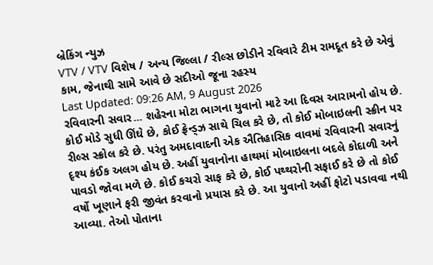બ્રેકિંગ ન્યુઝ
VTV / VTV વિશેષ / અન્ય જિલ્લા / રીલ્સ છોડીને રવિવારે ટીમ રામદૂત કરે છે એવું કામ, જેનાથી સામે આવે છે સદીઓ જૂના રહસ્ય
Last Updated: 09:26 AM, 9 August 2026
રવિવારની સવાર... શહેરના મોટા ભાગના યુવાનો માટે આ દિવસ આરામનો હોય છે. કોઈ મોડે સુધી ઊંઘે છે, કોઈ ફ્રેન્ડ્ઝ સાથે ચિલ કરે છે, તો કોઈ મોબાઇલની સ્ક્રીન પર રીલ્સ સ્ક્રોલ કરે છે. પરંતુ અમદાવાદની એક ઐતિહાસિક વાવમાં રવિવારની સવારનું દૃશ્ય કંઈક અલગ હોય છે. અહીં યુવાનોના હાથમાં મોબાઇલના બદલે કોદાળી અને પાવડો જોવા મળે છે. કોઈ કચરો સાફ કરે છે, કોઈ પથ્થરોની સફાઈ કરે છે તો કોઈ વર્ષો ખૂણાને ફરી જીવંત કરવાનો પ્રયાસ કરે છે. આ યુવાનો અહીં ફોટો પડાવવા નથી આવ્યા. તેઓ પોતાના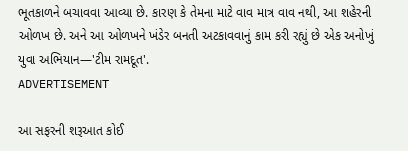ભૂતકાળને બચાવવા આવ્યા છે. કારણ કે તેમના માટે વાવ માત્ર વાવ નથી, આ શહેરની ઓળખ છે. અને આ ઓળખને ખંડેર બનતી અટકાવવાનું કામ કરી રહ્યું છે એક અનોખું યુવા અભિયાન—'ટીમ રામદૂત'.
ADVERTISEMENT

આ સફરની શરૂઆત કોઈ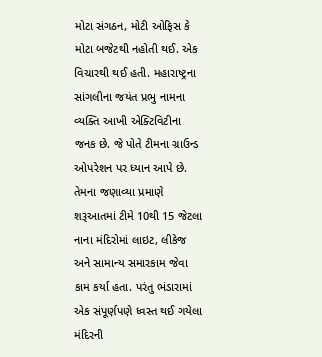મોટા સંગઠન, મોટી ઓફિસ કે મોટા બજેટથી નહોતી થઈ. એક વિચારથી થઈ હતી. મહારાષ્ટ્રના સાંગલીના જયંત પ્રભુ નામના વ્યક્તિ આખી એક્ટિવિટીના જનક છે. જે પોતે ટીમના ગ્રાઉન્ડ ઓપરેશન પર ધ્યાન આપે છે. તેમના જણાવ્યા પ્રમાણે શરૂઆતમાં ટીમે 10થી 15 જેટલા નાના મંદિરોમાં લાઇટ, લીકેજ અને સામાન્ય સમારકામ જેવા કામ કર્યા હતા. પરંતુ ભંડારામાં એક સંપૂર્ણપણે ધ્વસ્ત થઈ ગયેલા મંદિરની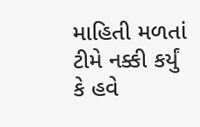માહિતી મળતાં ટીમે નક્કી કર્યું કે હવે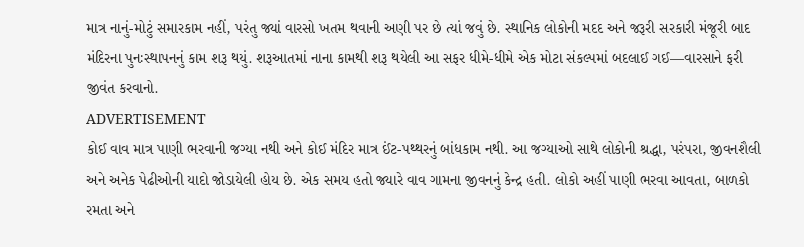માત્ર નાનું-મોટું સમારકામ નહીં, પરંતુ જ્યાં વારસો ખતમ થવાની અણી પર છે ત્યાં જવું છે. સ્થાનિક લોકોની મદદ અને જરૂરી સરકારી મંજૂરી બાદ મંદિરના પુનઃસ્થાપનનું કામ શરૂ થયું. શરૂઆતમાં નાના કામથી શરૂ થયેલી આ સફર ધીમે-ધીમે એક મોટા સંકલ્પમાં બદલાઈ ગઈ—વારસાને ફરી જીવંત કરવાનો.
ADVERTISEMENT
કોઈ વાવ માત્ર પાણી ભરવાની જગ્યા નથી અને કોઈ મંદિર માત્ર ઈંટ-પથ્થરનું બાંધકામ નથી. આ જગ્યાઓ સાથે લોકોની શ્રદ્ધા, પરંપરા, જીવનશૈલી અને અનેક પેઢીઓની યાદો જોડાયેલી હોય છે. એક સમય હતો જ્યારે વાવ ગામના જીવનનું કેન્દ્ર હતી. લોકો અહીં પાણી ભરવા આવતા, બાળકો રમતા અને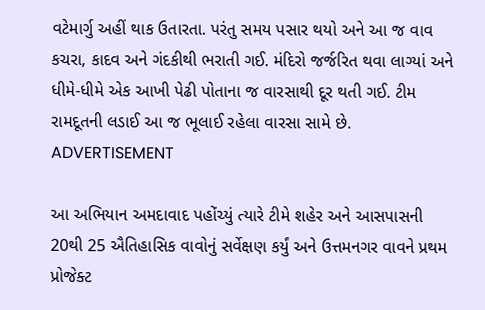વટેમાર્ગુ અહીં થાક ઉતારતા. પરંતુ સમય પસાર થયો અને આ જ વાવ કચરા, કાદવ અને ગંદકીથી ભરાતી ગઈ. મંદિરો જર્જરિત થવા લાગ્યાં અને ધીમે-ધીમે એક આખી પેઢી પોતાના જ વારસાથી દૂર થતી ગઈ. ટીમ રામદૂતની લડાઈ આ જ ભૂલાઈ રહેલા વારસા સામે છે.
ADVERTISEMENT

આ અભિયાન અમદાવાદ પહોંચ્યું ત્યારે ટીમે શહેર અને આસપાસની 20થી 25 ઐતિહાસિક વાવોનું સર્વેક્ષણ કર્યું અને ઉત્તમનગર વાવને પ્રથમ પ્રોજેક્ટ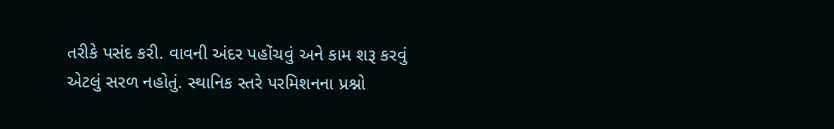તરીકે પસંદ કરી. વાવની અંદર પહોંચવું અને કામ શરૂ કરવું એટલું સરળ નહોતું. સ્થાનિક સ્તરે પરમિશનના પ્રશ્નો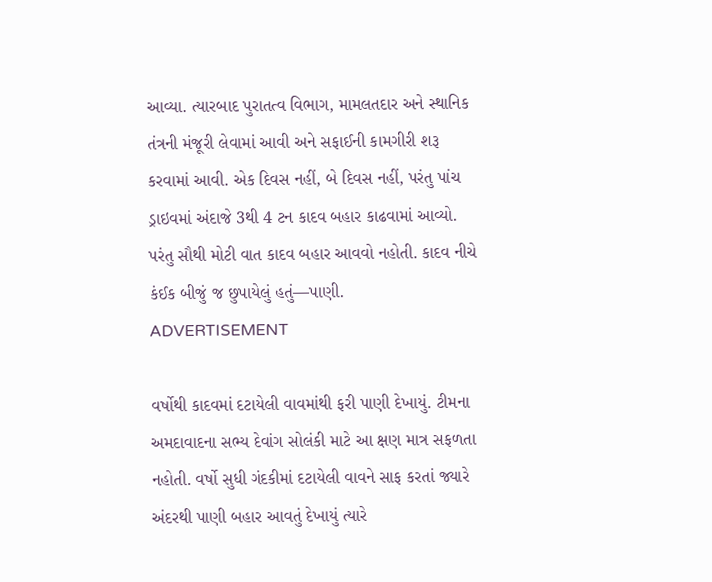આવ્યા. ત્યારબાદ પુરાતત્વ વિભાગ, મામલતદાર અને સ્થાનિક તંત્રની મંજૂરી લેવામાં આવી અને સફાઈની કામગીરી શરૂ કરવામાં આવી. એક દિવસ નહીં, બે દિવસ નહીં, પરંતુ પાંચ ડ્રાઇવમાં અંદાજે 3થી 4 ટન કાદવ બહાર કાઢવામાં આવ્યો. પરંતુ સૌથી મોટી વાત કાદવ બહાર આવવો નહોતી. કાદવ નીચે કંઈક બીજું જ છુપાયેલું હતું—પાણી.
ADVERTISEMENT

વર્ષોથી કાદવમાં દટાયેલી વાવમાંથી ફરી પાણી દેખાયું. ટીમના અમદાવાદના સભ્ય દેવાંગ સોલંકી માટે આ ક્ષણ માત્ર સફળતા નહોતી. વર્ષો સુધી ગંદકીમાં દટાયેલી વાવને સાફ કરતાં જ્યારે અંદરથી પાણી બહાર આવતું દેખાયું ત્યારે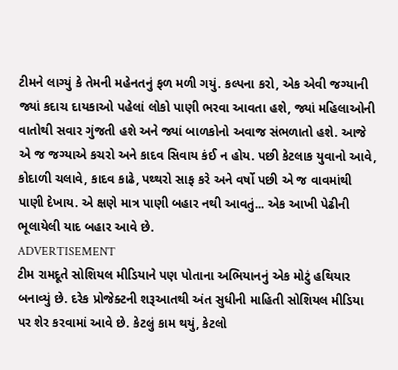ટીમને લાગ્યું કે તેમની મહેનતનું ફળ મળી ગયું. કલ્પના કરો, એક એવી જગ્યાની જ્યાં કદાચ દાયકાઓ પહેલાં લોકો પાણી ભરવા આવતા હશે, જ્યાં મહિલાઓની વાતોથી સવાર ગુંજતી હશે અને જ્યાં બાળકોનો અવાજ સંભળાતો હશે. આજે એ જ જગ્યાએ કચરો અને કાદવ સિવાય કંઈ ન હોય. પછી કેટલાક યુવાનો આવે, કોદાળી ચલાવે, કાદવ કાઢે, પથ્થરો સાફ કરે અને વર્ષો પછી એ જ વાવમાંથી પાણી દેખાય. એ ક્ષણે માત્ર પાણી બહાર નથી આવતું... એક આખી પેઢીની ભૂલાયેલી યાદ બહાર આવે છે.
ADVERTISEMENT
ટીમ રામદૂતે સોશિયલ મીડિયાને પણ પોતાના અભિયાનનું એક મોટું હથિયાર બનાવ્યું છે. દરેક પ્રોજેક્ટની શરૂઆતથી અંત સુધીની માહિતી સોશિયલ મીડિયા પર શેર કરવામાં આવે છે. કેટલું કામ થયું, કેટલો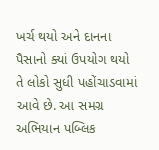ખર્ચ થયો અને દાનના પૈસાનો ક્યાં ઉપયોગ થયો તે લોકો સુધી પહોંચાડવામાં આવે છે. આ સમગ્ર અભિયાન પબ્લિક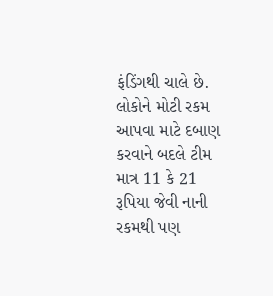ફંડિંગથી ચાલે છે. લોકોને મોટી રકમ આપવા માટે દબાણ કરવાને બદલે ટીમ માત્ર 11 કે 21 રૂપિયા જેવી નાની રકમથી પણ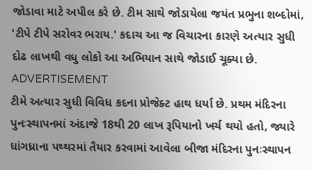જોડાવા માટે અપીલ કરે છે. ટીમ સાથે જોડાયેલા જયંત પ્રભુના શબ્દોમાં, 'ટીપે ટીપે સરોવર ભરાય.' કદાચ આ જ વિચારના કારણે અત્યાર સુધી દોઢ લાખથી વધુ લોકો આ અભિયાન સાથે જોડાઈ ચૂક્યા છે.
ADVERTISEMENT
ટીમે અત્યાર સુધી વિવિધ કદના પ્રોજેક્ટ હાથ ધર્યા છે. પ્રથમ મંદિરના પુનઃસ્થાપનમાં અંદાજે 18થી 20 લાખ રૂપિયાનો ખર્ચ થયો હતો, જ્યારે ધાંગધ્રાના પથ્થરમાં તૈયાર કરવામાં આવેલા બીજા મંદિરના પુનઃસ્થાપન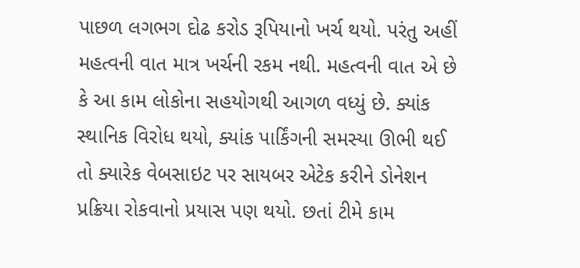પાછળ લગભગ દોઢ કરોડ રૂપિયાનો ખર્ચ થયો. પરંતુ અહીં મહત્વની વાત માત્ર ખર્ચની રકમ નથી. મહત્વની વાત એ છે કે આ કામ લોકોના સહયોગથી આગળ વધ્યું છે. ક્યાંક સ્થાનિક વિરોધ થયો, ક્યાંક પાર્કિંગની સમસ્યા ઊભી થઈ તો ક્યારેક વેબસાઇટ પર સાયબર એટેક કરીને ડોનેશન પ્રક્રિયા રોકવાનો પ્રયાસ પણ થયો. છતાં ટીમે કામ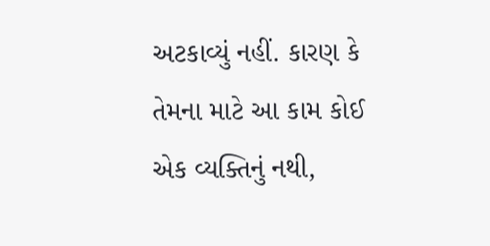અટકાવ્યું નહીં. કારણ કે તેમના માટે આ કામ કોઈ એક વ્યક્તિનું નથી,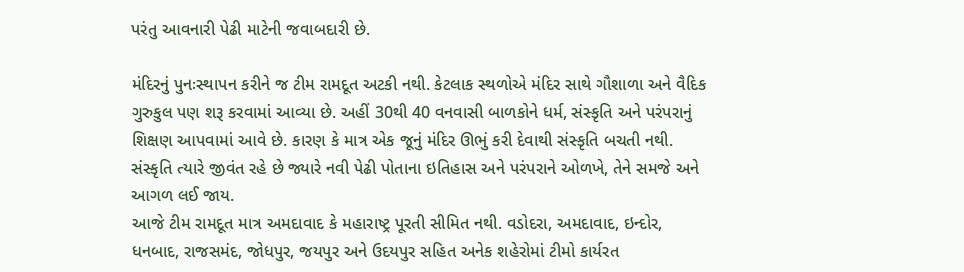પરંતુ આવનારી પેઢી માટેની જવાબદારી છે.

મંદિરનું પુનઃસ્થાપન કરીને જ ટીમ રામદૂત અટકી નથી. કેટલાક સ્થળોએ મંદિર સાથે ગૌશાળા અને વૈદિક ગુરુકુલ પણ શરૂ કરવામાં આવ્યા છે. અહીં 30થી 40 વનવાસી બાળકોને ધર્મ, સંસ્કૃતિ અને પરંપરાનું શિક્ષણ આપવામાં આવે છે. કારણ કે માત્ર એક જૂનું મંદિર ઊભું કરી દેવાથી સંસ્કૃતિ બચતી નથી. સંસ્કૃતિ ત્યારે જીવંત રહે છે જ્યારે નવી પેઢી પોતાના ઇતિહાસ અને પરંપરાને ઓળખે, તેને સમજે અને આગળ લઈ જાય.
આજે ટીમ રામદૂત માત્ર અમદાવાદ કે મહારાષ્ટ્ર પૂરતી સીમિત નથી. વડોદરા, અમદાવાદ, ઇન્દોર, ધનબાદ, રાજસમંદ, જોધપુર, જયપુર અને ઉદયપુર સહિત અનેક શહેરોમાં ટીમો કાર્યરત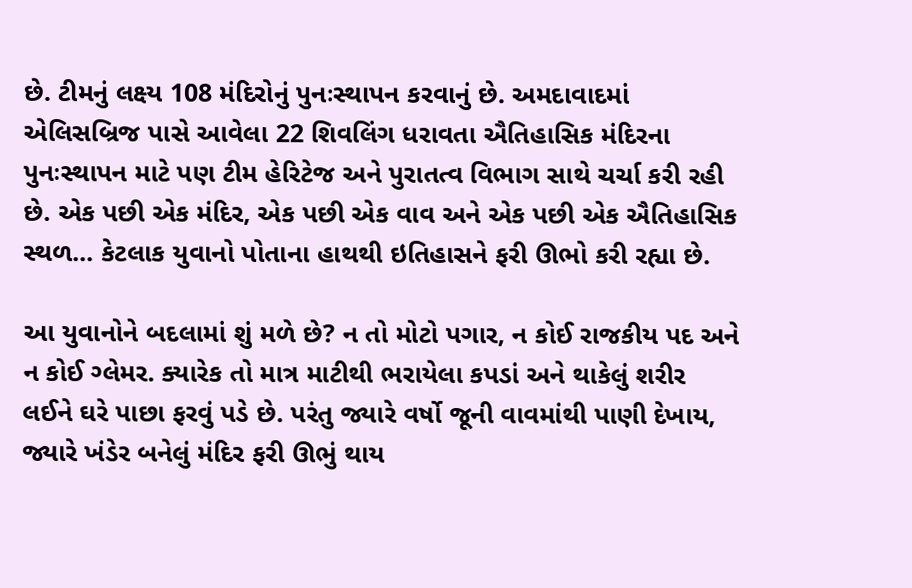છે. ટીમનું લક્ષ્ય 108 મંદિરોનું પુનઃસ્થાપન કરવાનું છે. અમદાવાદમાં એલિસબ્રિજ પાસે આવેલા 22 શિવલિંગ ધરાવતા ઐતિહાસિક મંદિરના પુનઃસ્થાપન માટે પણ ટીમ હેરિટેજ અને પુરાતત્વ વિભાગ સાથે ચર્ચા કરી રહી છે. એક પછી એક મંદિર, એક પછી એક વાવ અને એક પછી એક ઐતિહાસિક સ્થળ... કેટલાક યુવાનો પોતાના હાથથી ઇતિહાસને ફરી ઊભો કરી રહ્યા છે.

આ યુવાનોને બદલામાં શું મળે છે? ન તો મોટો પગાર, ન કોઈ રાજકીય પદ અને ન કોઈ ગ્લેમર. ક્યારેક તો માત્ર માટીથી ભરાયેલા કપડાં અને થાકેલું શરીર લઈને ઘરે પાછા ફરવું પડે છે. પરંતુ જ્યારે વર્ષો જૂની વાવમાંથી પાણી દેખાય, જ્યારે ખંડેર બનેલું મંદિર ફરી ઊભું થાય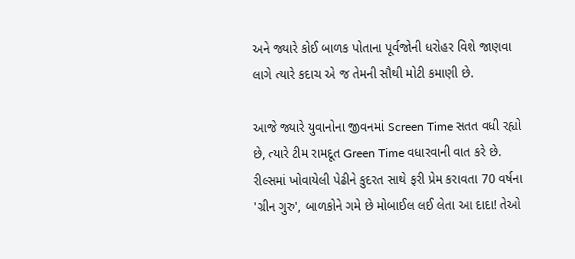અને જ્યારે કોઈ બાળક પોતાના પૂર્વજોની ધરોહર વિશે જાણવા લાગે ત્યારે કદાચ એ જ તેમની સૌથી મોટી કમાણી છે.

આજે જ્યારે યુવાનોના જીવનમાં Screen Time સતત વધી રહ્યો છે, ત્યારે ટીમ રામદૂત Green Time વધારવાની વાત કરે છે. રીલ્સમાં ખોવાયેલી પેઢીને કુદરત સાથે ફરી પ્રેમ કરાવતા 70 વર્ષના 'ગ્રીન ગુરુ', બાળકોને ગમે છે મોબાઈલ લઈ લેતા આ દાદા! તેઓ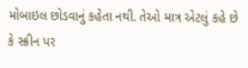મોબાઇલ છોડવાનું કહેતા નથી. તેઓ માત્ર એટલું કહે છે કે સ્ક્રીન પર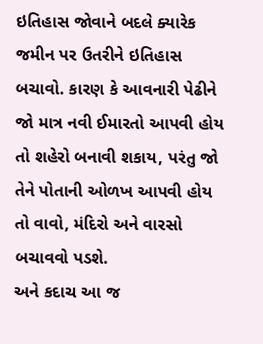ઇતિહાસ જોવાને બદલે ક્યારેક જમીન પર ઉતરીને ઇતિહાસ બચાવો. કારણ કે આવનારી પેઢીને જો માત્ર નવી ઈમારતો આપવી હોય તો શહેરો બનાવી શકાય, પરંતુ જો તેને પોતાની ઓળખ આપવી હોય તો વાવો, મંદિરો અને વારસો બચાવવો પડશે.
અને કદાચ આ જ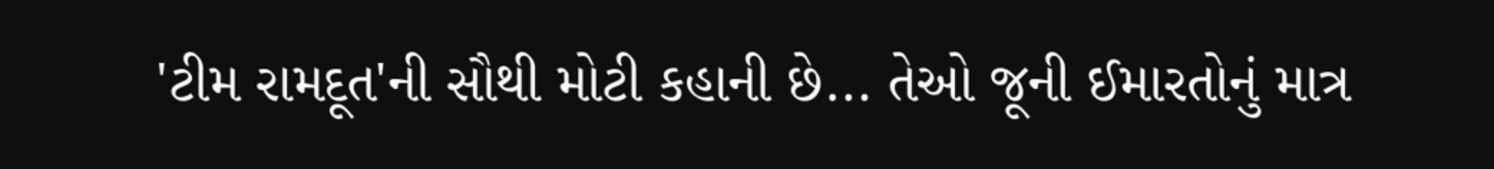'ટીમ રામદૂત'ની સૌથી મોટી કહાની છે... તેઓ જૂની ઈમારતોનું માત્ર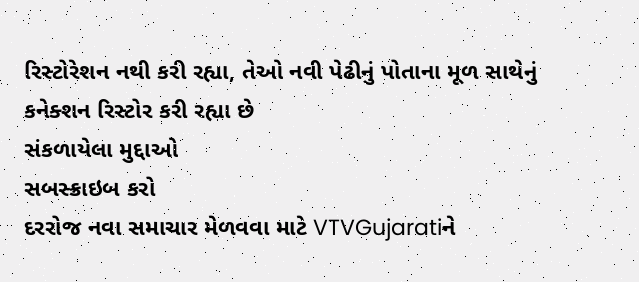રિસ્ટોરેશન નથી કરી રહ્યા, તેઓ નવી પેઢીનું પોતાના મૂળ સાથેનું કનેક્શન રિસ્ટોર કરી રહ્યા છે
સંકળાયેલા મુદ્દાઓ
સબસ્ક્રાઇબ કરો
દરરોજ નવા સમાચાર મેળવવા માટે VTVGujaratiને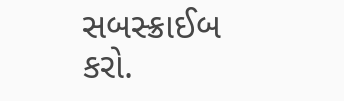સબસ્ક્રાઈબ કરો.